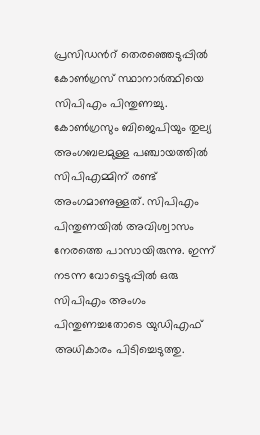പ്രസിഡന്‍റ് തെരഞ്ഞെടുപ്പിൽ കോൺഗ്രസ് സ്ഥാനാർത്ഥിയെ സിപിഎം പിന്തുണച്ചു. കോൺഗ്രസും ബിജെപിയും തുല്യ അംഗബലമുള്ള പഞ്ചായത്തിൽ സിപിഎമ്മിന് രണ്ട് അംഗമാണുള്ളത്. സിപിഎം പിന്തുണയിൽ അവിശ്വാസം നേരത്തെ പാസായിരുന്നു. ഇന്ന് നടന്ന വോട്ടെടുപ്പിൽ ഒരു സിപിഎം അംഗം പിന്തുണച്ചതോടെ യുഡിഎഫ് അധികാരം പിടിച്ചെടുത്തു.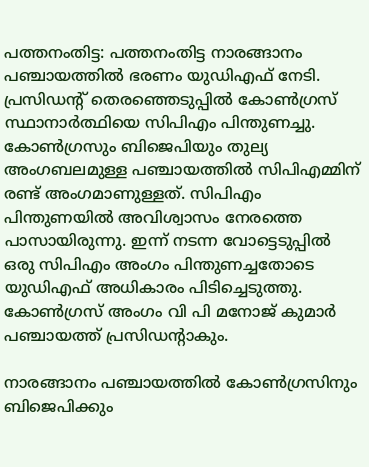പത്തനംതിട്ട: പത്തനംതിട്ട നാരങ്ങാനം പഞ്ചായത്തിൽ ഭരണം യുഡിഎഫ് നേടി. പ്രസിഡന്‍റ് തെരഞ്ഞെടുപ്പിൽ കോൺഗ്രസ് സ്ഥാനാർത്ഥിയെ സിപിഎം പിന്തുണച്ചു. കോൺഗ്രസും ബിജെപിയും തുല്യ അംഗബലമുള്ള പഞ്ചായത്തിൽ സിപിഎമ്മിന് രണ്ട് അംഗമാണുള്ളത്. സിപിഎം പിന്തുണയിൽ അവിശ്വാസം നേരത്തെ പാസായിരുന്നു. ഇന്ന് നടന്ന വോട്ടെടുപ്പിൽ ഒരു സിപിഎം അംഗം പിന്തുണച്ചതോടെ യുഡിഎഫ് അധികാരം പിടിച്ചെടുത്തു. കോൺഗ്രസ് അംഗം വി പി മനോജ്‌ കുമാര്‍ പഞ്ചായത്ത് പ്രസിഡന്റാകും.

നാരങ്ങാനം പഞ്ചായത്തിൽ കോൺഗ്രസിനും ബിജെപിക്കും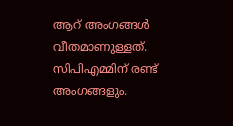ആറ് അംഗങ്ങൾ വീതമാണുള്ളത്. സിപിഎമ്മിന് രണ്ട് അംഗങ്ങളും.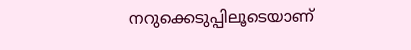നറുക്കെടുപ്പിലൂടെയാണ്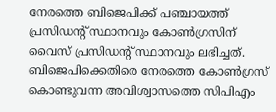നേരത്തെ ബിജെപിക്ക് പഞ്ചായത്ത് പ്രസിഡന്റ് സ്ഥാനവും കോൺഗ്രസിന് വൈസ് പ്രസിഡന്റ് സ്ഥാനവും ലഭിച്ചത്. ബിജെപിക്കെതിരെ നേരത്തെ കോൺഗ്രസ് കൊണ്ടുവന്ന അവിശ്വാസത്തെ സിപിഎം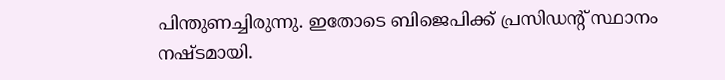പിന്തുണച്ചിരുന്നു. ഇതോടെ ബിജെപിക്ക് പ്രസിഡന്റ് സ്ഥാനം നഷ്ടമായി.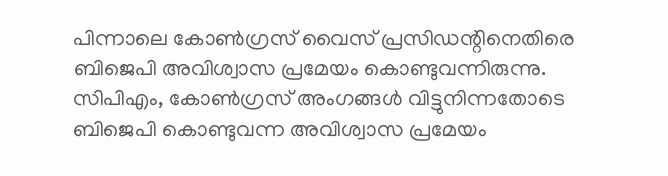പിന്നാലെ കോൺഗ്രസ് വൈസ് പ്രസിഡന്റിനെതിരെ ബിജെപി അവിശ്വാസ പ്രമേയം കൊണ്ടുവന്നിരുന്നു. സിപിഎം, കോൺഗ്രസ് അംഗങ്ങൾ വിട്ടുനിന്നതോടെ ബിജെപി കൊണ്ടുവന്ന അവിശ്വാസ പ്രമേയം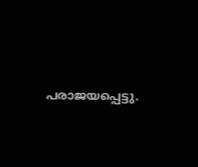പരാജയപ്പെട്ടു.